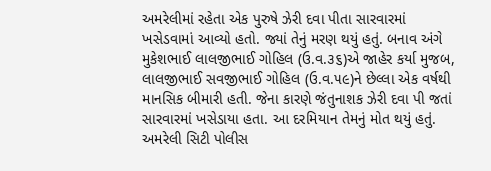અમરેલીમાં રહેતા એક પુરુષે ઝેરી દવા પીતા સારવારમાં ખસેડવામાં આવ્યો હતો. જ્યાં તેનું મરણ થયું હતું. બનાવ અંગે મુકેશભાઈ લાલજીભાઈ ગોહિલ (ઉ.વ.૩૬)એ જાહેર કર્યા મુજબ, લાલજીભાઈ સવજીભાઈ ગોહિલ (ઉ.વ.૫૯)ને છેલ્લા એક વર્ષથી માનસિક બીમારી હતી. જેના કારણે જંતુનાશક ઝેરી દવા પી જતાં સારવારમાં ખસેડાયા હતા. આ દરમિયાન તેમનું મોત થયું હતું.
અમરેલી સિટી પોલીસ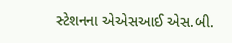સ્ટેશનના એએસઆઈ એસ.બી.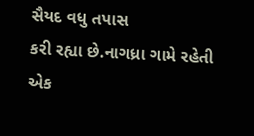સૈયદ વધુ તપાસ
કરી રહ્યા છે.નાગધ્રા ગામે રહેતી એક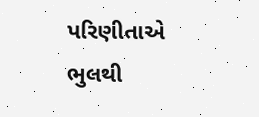પરિણીતાએ ભુલથી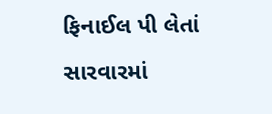ફિનાઈલ પી લેતાં સારવારમાં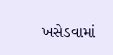ખસેડવામાં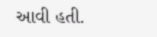આવી હતી.